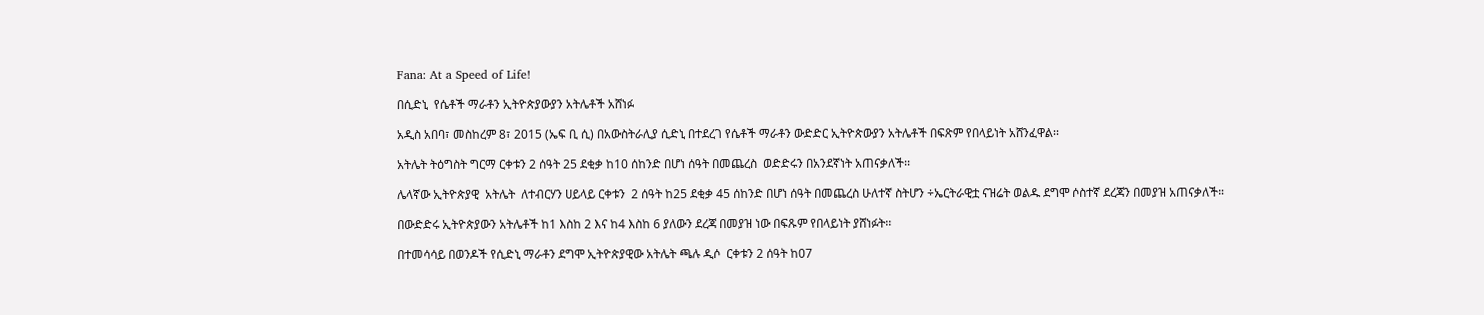Fana: At a Speed of Life!

በሲድኒ  የሴቶች ማራቶን ኢትዮጵያውያን አትሌቶች አሸነፉ

አዲስ አበባ፣ መስከረም 8፣ 2015 (ኤፍ ቢ ሲ) በአውስትራሊያ ሲድኒ በተደረገ የሴቶች ማራቶን ውድድር ኢትዮጵውያን አትሌቶች በፍጽም የበላይነት አሸንፈዋል፡፡

አትሌት ትዕግስት ግርማ ርቀቱን 2 ሰዓት 25 ደቂቃ ከ10 ሰከንድ በሆነ ሰዓት በመጨረስ  ወድድሩን በአንደኛነት አጠናቃለች፡፡

ሌላኛው ኢትዮጵያዊ  አትሌት  ለተብርሃን ሀይላይ ርቀቱን  2 ሰዓት ከ25 ደቂቃ 45 ሰከንድ በሆነ ሰዓት በመጨረስ ሁለተኛ ስትሆን ÷ኤርትራዊቷ ናዝሬት ወልዱ ደግሞ ሶስተኛ ደረጃን በመያዝ አጠናቃለች።

በውድድሩ ኢትዮጵያውን አትሌቶች ከ1 እስከ 2 እና ከ4 እስከ 6 ያለውን ደረጃ በመያዝ ነው በፍጹም የበላይነት ያሸነፉት፡፡

በተመሳሳይ በወንዶች የሲድኒ ማራቶን ደግሞ ኢትዮጵያዊው አትሌት ጫሉ ዲሶ  ርቀቱን 2 ሰዓት ከ07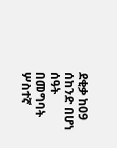ደቂቃ ከ09 ሰከንድ በሆነ ሰዓት በመግባት ሦስተኛ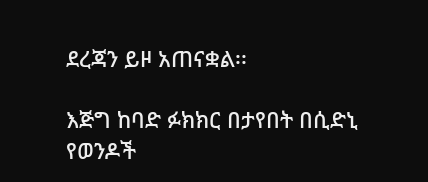ደረጃን ይዞ አጠናቋል፡፡

እጅግ ከባድ ፉክክር በታየበት በሲድኒ የወንዶች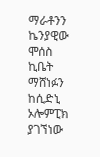ማራቶንን ኬንያዊው ሞሰስ ኪቤት ማሸነፉን ከሲድኒ ኦሎምፒክ ያገኘነው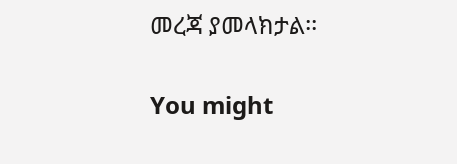መረጃ ያመላክታል፡፡

You might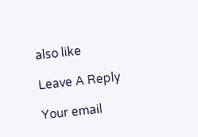also like

Leave A Reply

Your email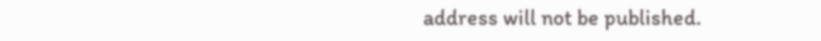address will not be published.